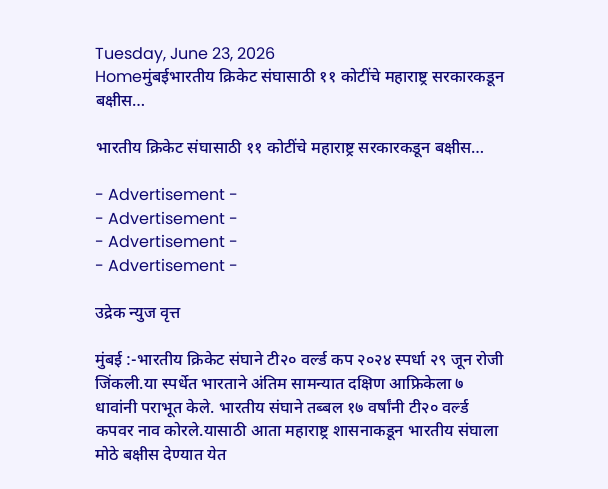Tuesday, June 23, 2026
Homeमुंबईभारतीय क्रिकेट संघासाठी ११ कोटींचे महाराष्ट्र सरकारकडून बक्षीस…

भारतीय क्रिकेट संघासाठी ११ कोटींचे महाराष्ट्र सरकारकडून बक्षीस…

- Advertisement -
- Advertisement -
- Advertisement -
- Advertisement -

उद्रेक न्युज वृत्त

मुंबई :-भारतीय क्रिकेट संघाने टी२० वर्ल्ड कप २०२४ स्पर्धा २९ जून रोजी जिंकली.या स्पर्धेत भारताने अंतिम सामन्यात दक्षिण आफ्रिकेला ७ धावांनी पराभूत केले. भारतीय संघाने तब्बल १७ वर्षांनी टी२० वर्ल्ड कपवर नाव कोरले.यासाठी आता महाराष्ट्र शासनाकडून भारतीय संघाला मोठे बक्षीस देण्यात येत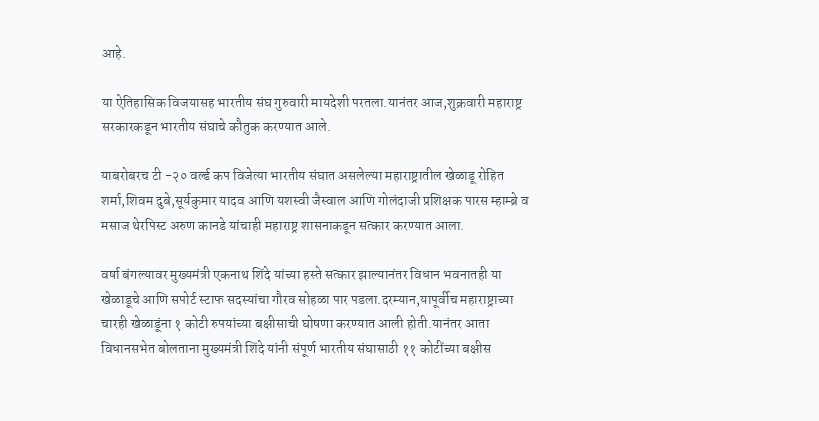आहे.

या ऐतिहासिक विजयासह भारतीय संघ गुरुवारी मायदेशी परतला.यानंतर आज,शुक्रवारी महाराष्ट्र सरकारकडून भारतीय संघाचे कौतुक करण्यात आले.

याबरोबरच टी -२० वर्ल्ड कप विजेत्या भारतीय संघात असलेल्या महाराष्ट्रातील खेळाडू रोहित शर्मा,शिवम दुबे,सूर्यकुमार यादव आणि यशस्वी जैस्वाल आणि गोलंदाजी प्रशिक्षक पारस म्हाम्ब्रे व मसाज थेरपिस्ट अरुण कानडे यांचाही महाराष्ट्र शासनाकडून सत्कार करण्यात आला.

वर्षा बंगल्यावर मुख्यमंत्री एकनाथ शिंदे यांच्या हस्ते सत्कार झाल्यानंतर विधान भवनातही या खेळाडूचे आणि सपोर्ट स्टाफ सदस्यांचा गौरव सोहळा पार पडला.दरम्यान,यापूर्वीच महाराष्ट्राच्या चारही खेळाडूंना १ कोटी रुपयांच्या बक्षीसाची घोषणा करण्यात आली होती.यानंतर आता विधानसभेत बोलताना मुख्यमंत्री शिंदे यांनी संपूर्ण भारतीय संघासाठी ११ कोटींच्या बक्षीस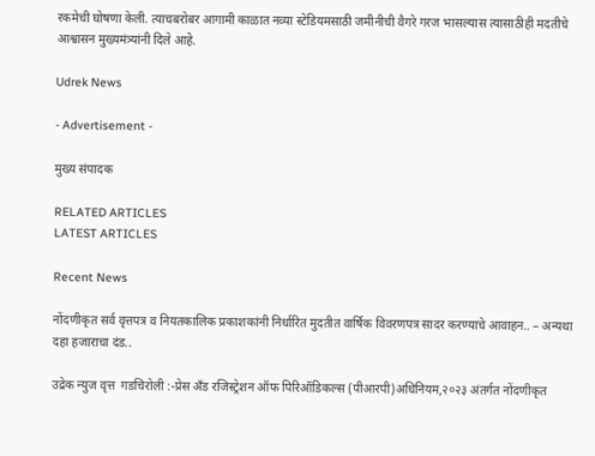रकमेची घोषणा केली. त्याचबरोबर आगामी काळात नव्या स्टेडियमसाठी जमीनीची वैगरे गरज भासल्यास त्यासाठीही मदतीचे आश्वासन मुख्यमंत्र्यांनी दिले आहे.

Udrek News

- Advertisement -

मुख्य संपादक

RELATED ARTICLES
LATEST ARTICLES

Recent News

नोंदणीकृत सर्व वृत्तपत्र व नियतकालिक प्रकाशकांनी निर्धारित मुदतीत वार्षिक विवरणपत्र सादर करण्याचे आवाहन.. – अन्यथा दहा हजाराचा दंड..

उद्रेक न्युज वृत्त  गडचिरोली :-प्रेस अँड रजिस्ट्रेशन ऑफ पिरिऑडिकल्स (पीआरपी)अधिनियम,२०२३ अंतर्गत नोंदणीकृत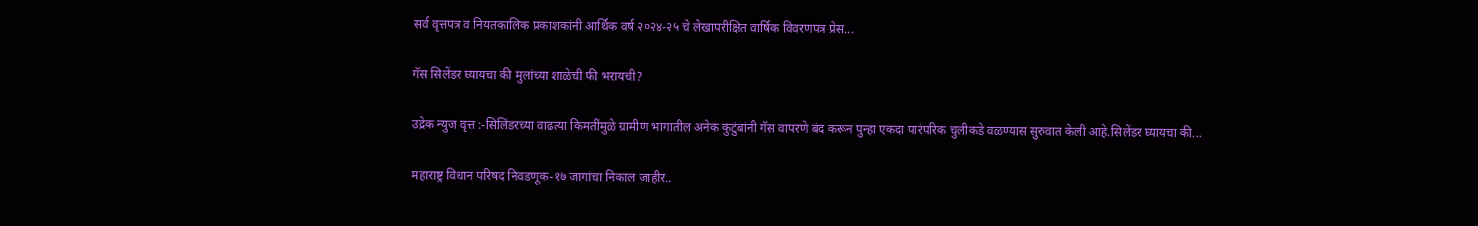सर्व वृत्तपत्र व नियतकालिक प्रकाशकांनी आर्थिक वर्ष २०२४-२५ चे लेखापरीक्षित वार्षिक विवरणपत्र प्रेस...

गॅस सिलेंडर घ्यायचा की मुलांच्या शाळेची फी भरायची?

उद्रेक न्युज वृत्त :-सिलिंडरच्या वाढत्या किमतींमुळे ग्रामीण भागातील अनेक कुटुंबांनी गॅस वापरणे बंद करून पुन्हा एकदा पारंपरिक चुलीकडे वळण्यास सुरुवात केली आहे.सिलेंडर घ्यायचा की...

महाराष्ट्र विधान परिषद निवडणूक-१७ जागांचा निकाल जाहीर..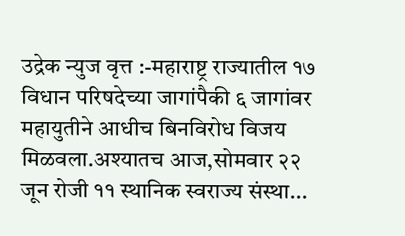उद्रेक न्युज वृत्त :-महाराष्ट्र राज्यातील १७ विधान परिषदेच्या जागांपैकी ६ जागांवर महायुतीने आधीच बिनविरोध विजय मिळवला.अश्यातच आज,सोमवार २२ जून रोजी ११ स्थानिक स्वराज्य संस्था...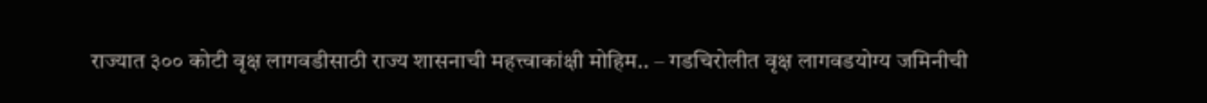राज्यात ३०० कोटी वृक्ष लागवडीसाठी राज्य शासनाची महत्त्वाकांक्षी मोहिम.. – गडचिरोलीत वृक्ष लागवडयोग्य जमिनीची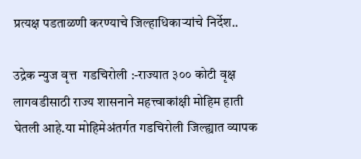प्रत्यक्ष पडताळणी करण्याचे जिल्हाधिकाऱ्यांचे निर्देश..

उद्रेक न्युज वृत्त  गडचिरोली :-राज्यात ३०० कोटी वृक्ष लागवडीसाठी राज्य शासनाने महत्त्वाकांक्षी मोहिम हाती घेतली आहे.या मोहिमेअंतर्गत गडचिरोली जिल्ह्यात व्यापक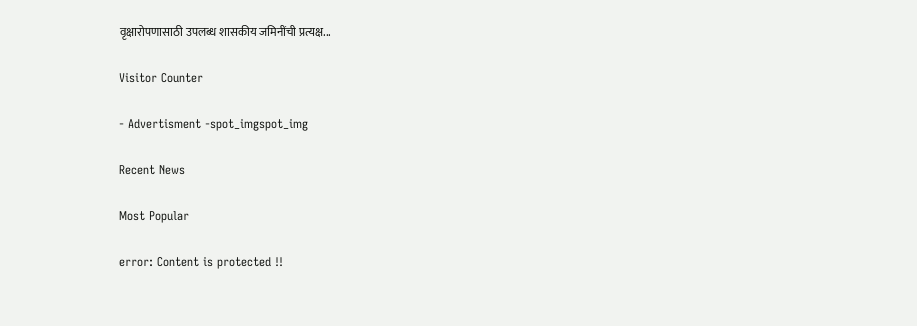वृक्षारोपणासाठी उपलब्ध शासकीय जमिनींची प्रत्यक्ष...

Visitor Counter

- Advertisment -spot_imgspot_img

Recent News

Most Popular

error: Content is protected !!